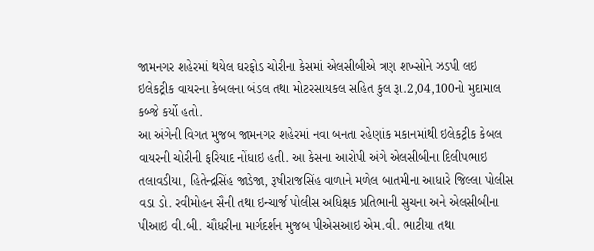જામનગર શહેરમાં થયેલ ઘરફોડ ચોરીના કેસમાં એલસીબીએ ત્રણ શખ્સોને ઝડપી લઇ ઇલેકટ્રીક વાયરના કેબલના બંડલ તથા મોટરસાયકલ સહિત કુલ રૂા.2,04,100નો મુદામાલ કબ્જે કર્યો હતો.
આ અંગેની વિગત મુજબ જામનગર શહેરમાં નવા બનતા રહેણાંક મકાનમાંથી ઇલેકટ્રીક કેબલ વાયરની ચોરીની ફરિયાદ નોંધાઇ હતી. આ કેસના આરોપી અંગે એલસીબીના દિલીપભાઇ તલાવડીયા, હિતેન્દ્રસિંહ જાડેજા, રૂષીરાજસિંહ વાળાને મળેલ બાતમીના આધારે જિલ્લા પોલીસ વડા ડો. રવીમોહન સૈની તથા ઇન્ચાર્જ પોલીસ અધિક્ષક પ્રતિભાની સુચના અને એલસીબીના પીઆઇ વી.બી. ચૌધરીના માર્ગદર્શન મુજબ પીએસઆઇ એમ.વી. ભાટીયા તથા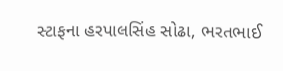સ્ટાફના હરપાલસિંહ સોઢા, ભરતભાઈ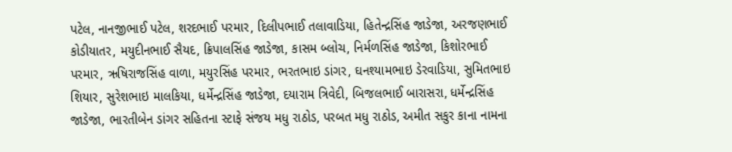પટેલ, નાનજીભાઈ પટેલ, શરદભાઈ પરમાર, દિલીપભાઈ તલાવાડિયા, હિતેન્દ્રસિંહ જાડેજા, અરજણભાઈ કોડીયાતર, મયુદીનભાઈ સૈયદ, ક્રિપાલસિંહ જાડેજા, કાસમ બ્લોચ, નિર્મળસિંહ જાડેજા, કિશોરભાઈ પરમાર, ઋષિરાજસિંહ વાળા, મયુરસિંહ પરમાર, ભરતભાઇ ડાંગર, ઘનશ્યામભાઇ ડેરવાડિયા, સુમિતભાઇ શિયાર, સુરેશભાઇ માલકિયા, ધર્મેન્દ્રસિંહ જાડેજા, દયારામ ત્રિવેદી, બિજલભાઈ બારાસરા, ધર્મેન્દ્રસિંહ જાડેજા, ભારતીબેન ડાંગર સહિતના સ્ટાફે સંજય મધુ રાઠોડ, પરબત મધુ રાઠોડ, અમીત સકુર કાના નામના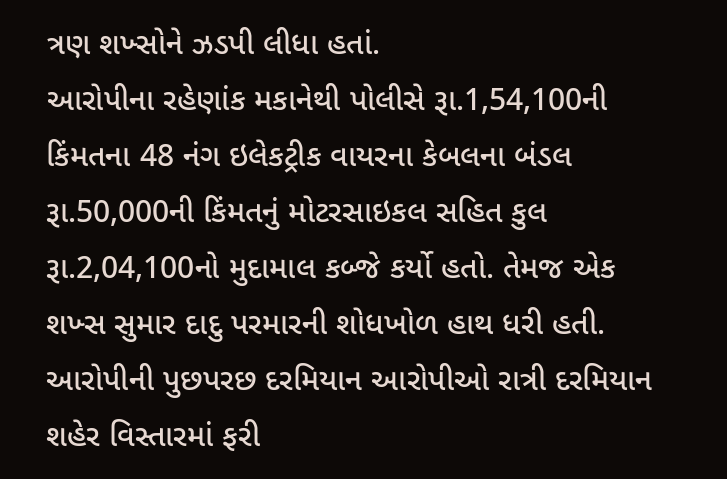ત્રણ શખ્સોને ઝડપી લીધા હતાં.
આરોપીના રહેણાંક મકાનેથી પોલીસે રૂા.1,54,100ની કિંમતના 48 નંગ ઇલેકટ્રીક વાયરના કેબલના બંડલ રૂા.50,000ની કિંમતનું મોટરસાઇકલ સહિત કુલ રૂા.2,04,100નો મુદામાલ કબ્જે કર્યો હતો. તેમજ એક શખ્સ સુમાર દાદુ પરમારની શોધખોળ હાથ ધરી હતી. આરોપીની પુછપરછ દરમિયાન આરોપીઓ રાત્રી દરમિયાન શહેર વિસ્તારમાં ફરી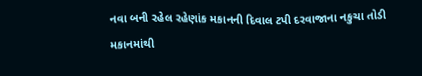નવા બની રહેલ રહેણાંક મકાનની દિવાલ ટપી દરવાજાના નકુચા તોડી મકાનમાંથી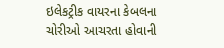ઇલેકટ્રીક વાયરના કેબલના ચોરીઓ આચરતા હોવાની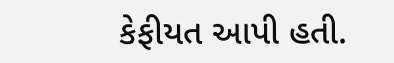કેફીયત આપી હતી.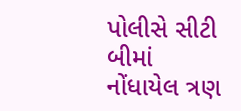પોલીસે સીટી બીમાં નોંધાયેલ ત્રણ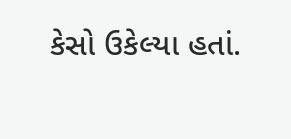કેસો ઉકેલ્યા હતાં.